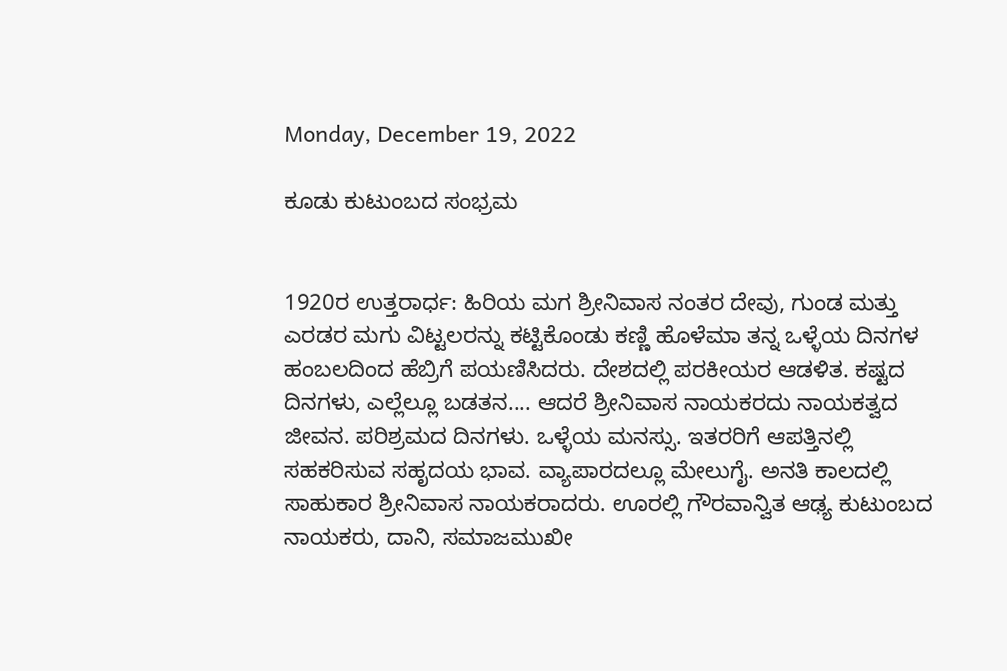Monday, December 19, 2022

ಕೂಡು ಕುಟುಂಬದ ಸಂಭ್ರಮ


1920ರ ಉತ್ತರಾರ್ಧ: ಹಿರಿಯ ಮಗ ಶ್ರೀನಿವಾಸ ನಂತರ ದೇವು, ಗುಂಡ ಮತ್ತು ಎರಡರ ಮಗು ವಿಟ್ಟಲರನ್ನು ಕಟ್ಟಿಕೊಂಡು ಕಣ್ಣಿ ಹೊಳೆಮಾ ತನ್ನ ಒಳ್ಳೆಯ ದಿನಗಳ ಹಂಬಲದಿಂದ ಹೆಬ್ರಿಗೆ ಪಯಣಿಸಿದರು. ದೇಶದಲ್ಲಿ ಪರಕೀಯರ ಆಡಳಿತ. ಕಷ್ಟದ ದಿನಗಳು, ಎಲ್ಲೆಲ್ಲೂ ಬಡತನ.... ಆದರೆ ಶ್ರೀನಿವಾಸ ನಾಯಕರದು ನಾಯಕತ್ವದ ಜೀವನ. ಪರಿಶ್ರಮದ ದಿನಗಳು. ಒಳ್ಳೆಯ ಮನಸ್ಸು. ಇತರರಿಗೆ ಆಪತ್ತಿನಲ್ಲಿ ಸಹಕರಿಸುವ ಸಹೃದಯ ಭಾವ. ವ್ಯಾಪಾರದಲ್ಲೂ ಮೇಲುಗೈ. ಅನತಿ ಕಾಲದಲ್ಲಿ ಸಾಹುಕಾರ ಶ್ರೀನಿವಾಸ ನಾಯಕರಾದರು. ಊರಲ್ಲಿ ಗೌರವಾನ್ವಿತ ಆಢ್ಯ ಕುಟುಂಬದ ನಾಯಕರು, ದಾನಿ, ಸಮಾಜಮುಖೀ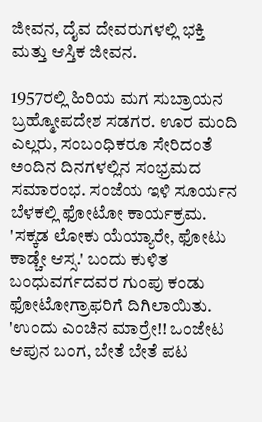ಜೀವನ, ದೈವ ದೇವರುಗಳಲ್ಲಿ ಭಕ್ತಿ ಮತ್ತು ಆಸ್ತಿಕ ಜೀವನ.

1957ರಲ್ಲಿ ಹಿರಿಯ ಮಗ ಸುಬ್ರಾಯನ ಬ್ರಹ್ಮೋಪದೇಶ ಸಡಗರ. ಊರ ಮಂದಿ ಎಲ್ಲರು, ಸಂಬಂಧಿಕರೂ‌ ಸೇರಿದಂತೆ ಅಂದಿನ ದಿನಗಳಲ್ಲಿನ ಸಂಭ್ರಮದ ಸಮಾರಂಭ. ಸಂಜೆಯ ಇಳಿ ಸೂರ್ಯನ ಬೆಳಕಲ್ಲಿ ಫೋಟೋ ಕಾರ್ಯಕ್ರಮ. 'ಸಕ್ಕಡ ಲೋಕು ಯೆಯ್ಯಾರೇ, ಫೋಟು ಕಾಡ್ಚೇ ಆಸ್ಸ.' ಬಂದು ಕುಳಿತ ಬಂಧುವರ್ಗದವರ ಗುಂಪು ಕಂಡು ಫೋಟೋಗ್ರಾಫರಿಗೆ ದಿಗಿಲಾಯಿತು. 'ಉಂದು ಎಂಚಿನ ಮಾರ್ರೇ!! ಒಂಜೇಟ ಆಪುನ ಬಂಗ, ಬೇತೆ ಬೇತೆ ಪಟ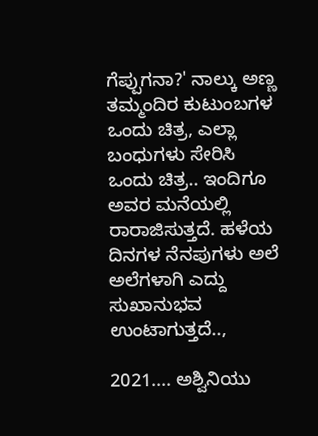ಗೆಪ್ಪುಗನಾ?' ನಾಲ್ಕು ಅಣ್ಣ ತಮ್ಮಂದಿರ ಕುಟುಂಬಗಳ ಒಂದು ಚಿತ್ರ, ಎಲ್ಲಾ ಬಂಧುಗಳು ಸೇರಿಸಿ ಒಂದು ಚಿತ್ರ.. ಇಂದಿಗೂ ಅವರ ಮನೆಯಲ್ಲಿ ರಾರಾಜಿಸುತ್ತದೆ. ಹಳೆಯ ದಿನಗಳ ನೆನಪುಗಳು ಅಲೆ ಅಲೆಗಳಾಗಿ ಎದ್ದು ಸುಖಾನುಭವ ಉಂಟಾಗುತ್ತದೆ..,

2021.... ಅಶ್ವಿನಿಯು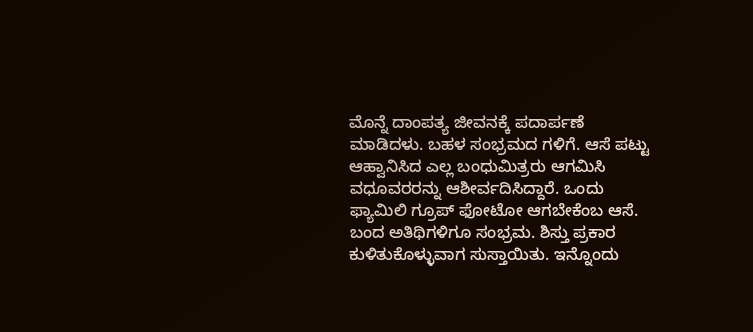ಮೊನ್ನೆ ದಾಂಪತ್ಯ ಜೀವನಕ್ಕೆ ಪದಾರ್ಪಣೆ ಮಾಡಿದಳು. ಬಹಳ ಸಂಭ್ರಮದ ಗಳಿಗೆ. ಆಸೆ ಪಟ್ಟು ಆಹ್ವಾನಿಸಿದ ಎಲ್ಲ ಬಂಧುಮಿತ್ರರು ಆಗಮಿಸಿ ವಧೂವರರನ್ನು ಆಶೀರ್ವದಿಸಿದ್ದಾರೆ. ಒಂದು ಫ್ಯಾಮಿಲಿ ಗ್ರೂಪ್ ಫೋಟೋ ಆಗಬೇಕೆಂಬ ಆಸೆ. ಬಂದ ಅತಿಥಿಗಳಿಗೂ ಸಂಭ್ರಮ. ಶಿಸ್ತು ಪ್ರಕಾರ ಕುಳಿತುಕೊಳ್ಳುವಾಗ ಸುಸ್ತಾಯಿತು. ಇನ್ನೊಂದು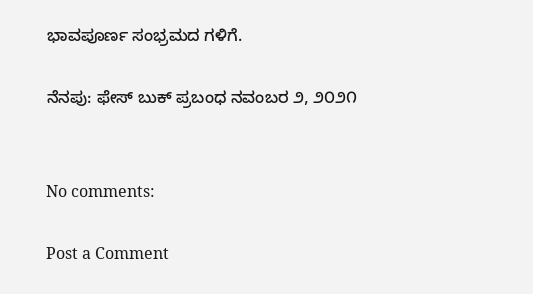ಭಾವಪೂರ್ಣ ಸಂಭ್ರಮದ ಗಳಿಗೆ.

ನೆನಪು: ಫೇಸ್ ಬುಕ್ ಪ್ರಬಂಧ ನವಂಬರ ೨, ೨೦೨೧


No comments:

Post a Comment